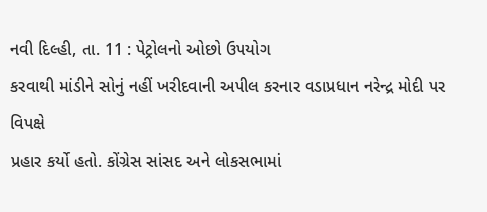નવી દિલ્હી, તા. 11 : પેટ્રોલનો ઓછો ઉપયોગ
કરવાથી માંડીને સોનું નહીં ખરીદવાની અપીલ કરનાર વડાપ્રધાન નરેન્દ્ર મોદી પર વિપક્ષે
પ્રહાર કર્યો હતો. કોંગ્રેસ સાંસદ અને લોકસભામાં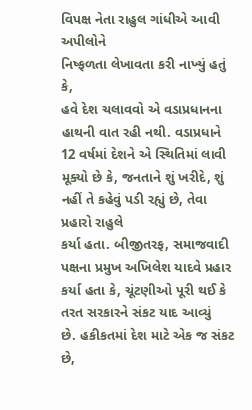વિપક્ષ નેતા રાહુલ ગાંધીએ આવી અપીલોને
નિષ્ફળતા લેખાવતા કરી નાખ્યું હતું કે,
હવે દેશ ચલાવવો એ વડાપ્રધાનના હાથની વાત રહી નથી. વડાપ્રધાને 12 વર્ષમાં દેશને એ સ્થિતિમાં લાવી મૂક્યો છે કે, જનતાને શું ખરીદે, શું નહીં તે કહેવું પડી રહ્યું છે, તેવા પ્રહારો રાહુલે
કર્યા હતા. બીજીતરફ, સમાજવાદી પક્ષના પ્રમુખ અખિલેશ યાદવે પ્રહાર
કર્યા હતા કે, ચૂંટણીઓ પૂરી થઈ કે તરત સરકારને સંકટ યાદ આવ્યું
છે. હકીકતમાં દેશ માટે એક જ સંકટ છે,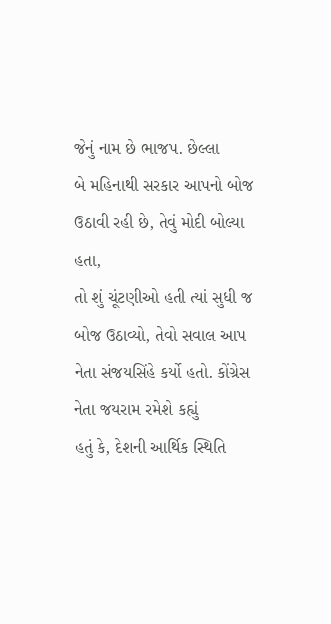જેનું નામ છે ભાજપ. છેલ્લા
બે મહિનાથી સરકાર આપનો બોજ ઉઠાવી રહી છે, તેવું મોદી બોલ્યા હતા,
તો શું ચૂંટણીઓ હતી ત્યાં સુધી જ બોજ ઉઠાવ્યો, તેવો સવાલ આપ નેતા સંજયસિંહે કર્યો હતો. કોંગ્રેસ નેતા જયરામ રમેશે કહ્યું
હતું કે, દેશની આર્થિક સ્થિતિ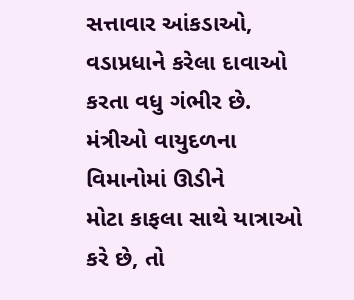સત્તાવાર આંકડાઓ, વડાપ્રધાને કરેલા દાવાઓ કરતા વધુ ગંભીર છે. મંત્રીઓ વાયુદળના વિમાનોમાં ઊડીને
મોટા કાફલા સાથે યાત્રાઓ કરે છે, તો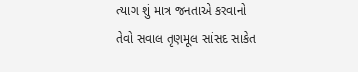ત્યાગ શું માત્ર જનતાએ કરવાનો
તેવો સવાલ તૃણમૂલ સાંસદ સાકેત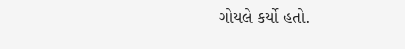ગોયલે કર્યો હતો.